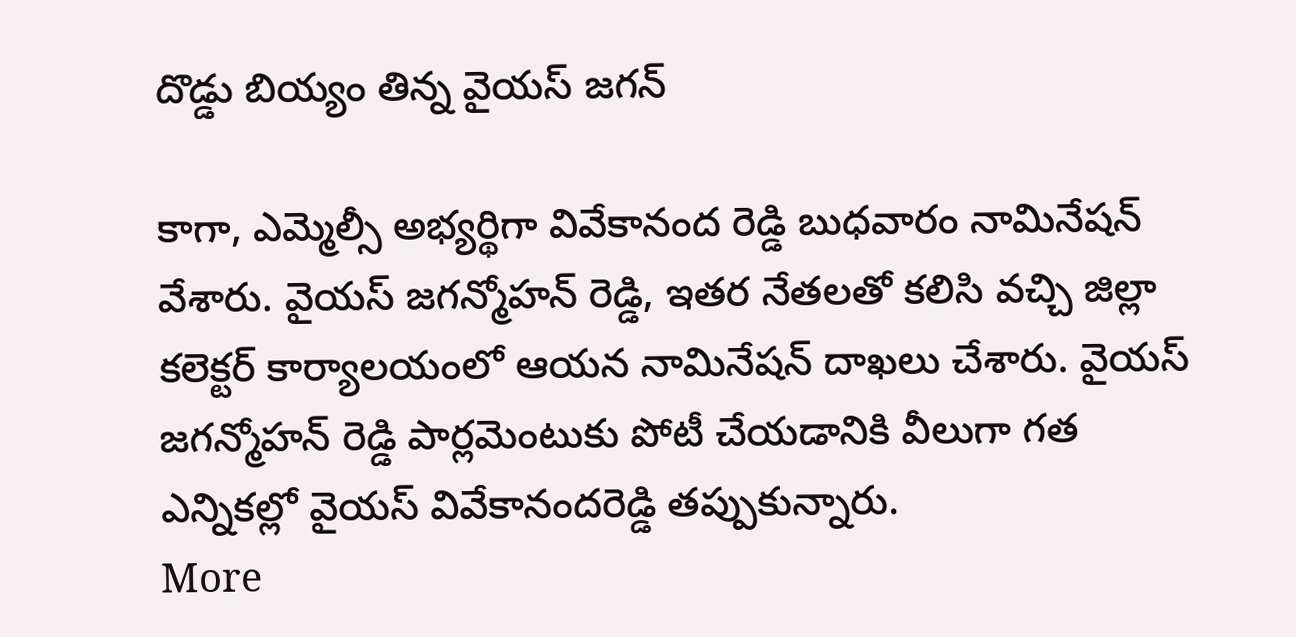దొడ్డు బియ్యం తిన్న వైయస్ జగన్

కాగా, ఎమ్మెల్సీ అభ్యర్థిగా వివేకానంద రెడ్డి బుధవారం నామినేషన్ వేశారు. వైయస్ జగన్మోహన్ రెడ్డి, ఇతర నేతలతో కలిసి వచ్చి జిల్లా కలెక్టర్ కార్యాలయంలో ఆయన నామినేషన్ దాఖలు చేశారు. వైయస్ జగన్మోహన్ రెడ్డి పార్లమెంటుకు పోటీ చేయడానికి వీలుగా గత ఎన్నికల్లో వైయస్ వివేకానందరెడ్డి తప్పుకున్నారు.
More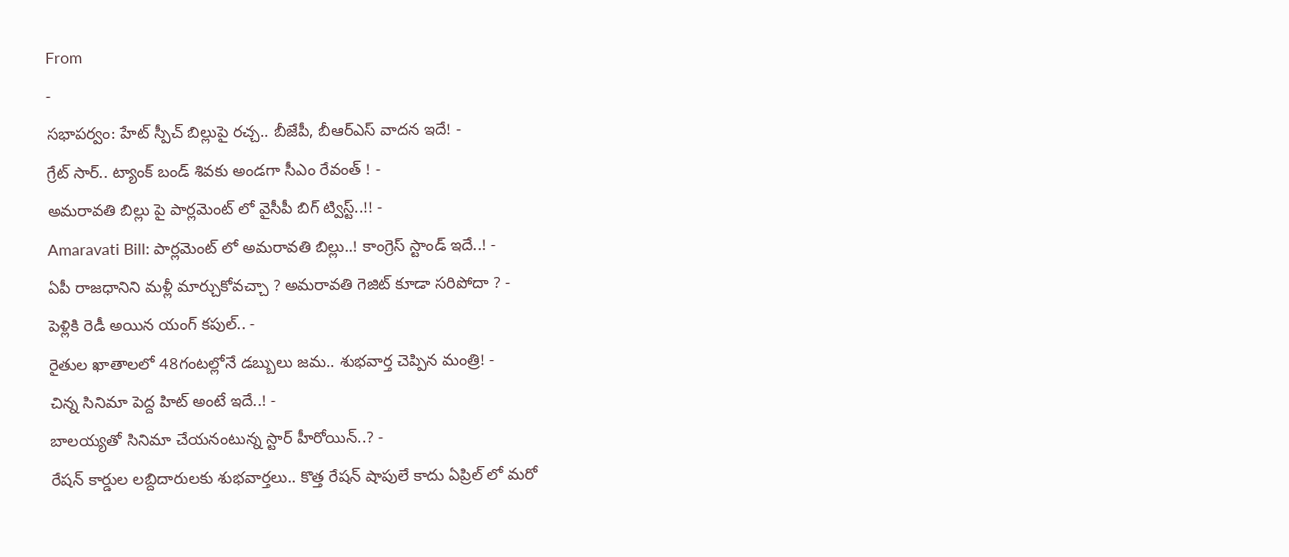From
-
సభాపర్వం: హేట్ స్పీచ్ బిల్లుపై రచ్చ.. బీజేపీ, బీఆర్ఎస్ వాదన ఇదే! -
గ్రేట్ సార్.. ట్యాంక్ బండ్ శివకు అండగా సీఎం రేవంత్ ! -
అమరావతి బిల్లు పై పార్లమెంట్ లో వైసీపీ బిగ్ ట్విస్ట్..!! -
Amaravati Bill: పార్లమెంట్ లో అమరావతి బిల్లు..! కాంగ్రెస్ స్టాండ్ ఇదే..! -
ఏపీ రాజధానిని మళ్లీ మార్చుకోవచ్చా ? అమరావతి గెజిట్ కూడా సరిపోదా ? -
పెళ్లికి రెడీ అయిన యంగ్ కపుల్.. -
రైతుల ఖాతాలలో 48గంటల్లోనే డబ్బులు జమ.. శుభవార్త చెప్పిన మంత్రి! -
చిన్న సినిమా పెద్ద హిట్ అంటే ఇదే..! -
బాలయ్యతో సినిమా చేయనంటున్న స్టార్ హీరోయిన్..? -
రేషన్ కార్డుల లబ్దిదారులకు శుభవార్తలు.. కొత్త రేషన్ షాపులే కాదు ఏప్రిల్ లో మరో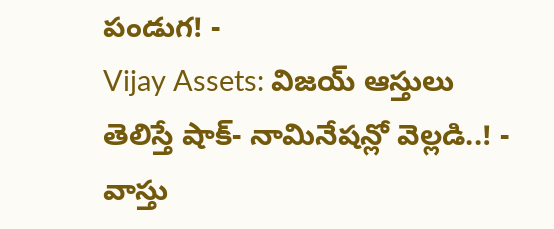పండుగ! -
Vijay Assets: విజయ్ ఆస్తులు తెలిస్తే షాక్- నామినేషన్లో వెల్లడి..! -
వాస్తు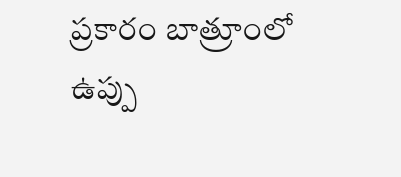ప్రకారం బాత్రూంలో ఉప్పు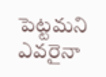పెట్టమని ఎవరైనా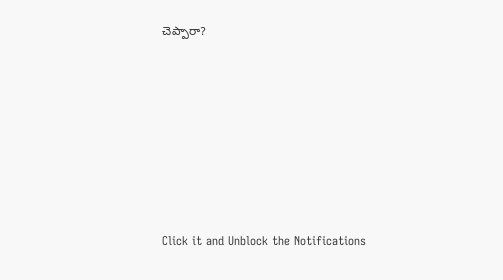చెప్పారా?












Click it and Unblock the Notifications